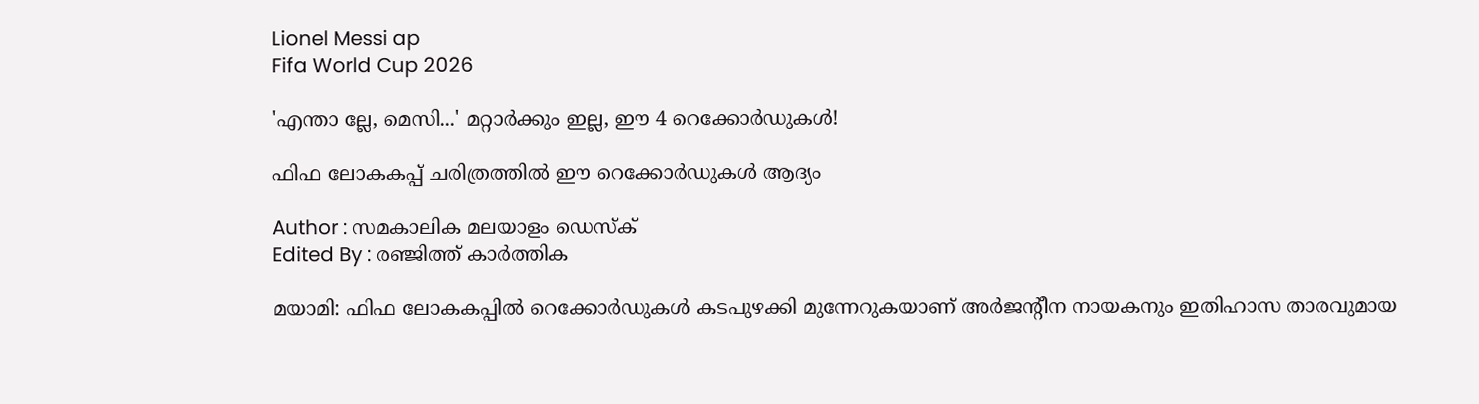Lionel Messi ap
Fifa World Cup 2026

'എന്താ ല്ലേ, മെസി...' മറ്റാര്‍ക്കും ഇല്ല, ഈ 4 റെക്കോര്‍ഡുകള്‍!

ഫിഫ ലോകകപ്പ് ചരിത്രത്തില്‍ ഈ റെക്കോര്‍ഡുകള്‍ ആദ്യം

Author : സമകാലിക മലയാളം ഡെസ്ക്
Edited By : രഞ്ജിത്ത് കാർത്തിക

മയാമി: ഫിഫ ലോകകപ്പില്‍ റെക്കോര്‍ഡുകള്‍ കടപുഴക്കി മുന്നേറുകയാണ് അര്‍ജന്റീന നായകനും ഇതിഹാസ താരവുമായ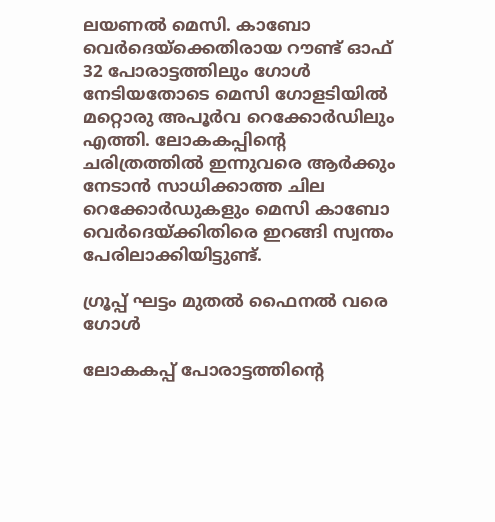ലയണല്‍ മെസി. കാബോ വെര്‍ദെയ്‌ക്കെതിരായ റൗണ്ട് ഓഫ് 32 പോരാട്ടത്തിലും ഗോള്‍ നേടിയതോടെ മെസി ഗോളടിയില്‍ മറ്റൊരു അപൂര്‍വ റെക്കോര്‍ഡിലും എത്തി. ലോകകപ്പിന്റെ ചരിത്രത്തില്‍ ഇന്നുവരെ ആര്‍ക്കും നേടാന്‍ സാധിക്കാത്ത ചില റെക്കോര്‍ഡുകളും മെസി കാബോ വെര്‍ദെയ്ക്കിതിരെ ഇറങ്ങി സ്വന്തം പേരിലാക്കിയിട്ടുണ്ട്.

ഗ്രൂപ്പ് ഘട്ടം മുതല്‍ ഫൈനല്‍ വരെ ഗോള്‍

ലോകകപ്പ് പോരാട്ടത്തിന്റെ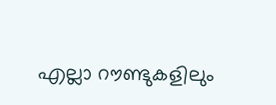എല്ലാ റൗണ്ടുകളിലും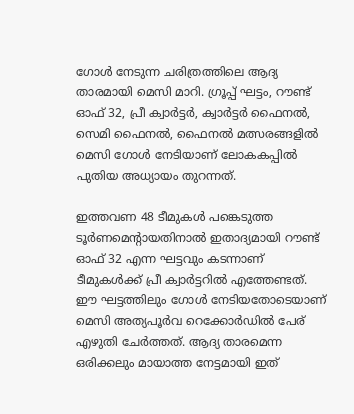ഗോള്‍ നേടുന്ന ചരിത്രത്തിലെ ആദ്യ താരമായി മെസി മാറി. ഗ്രൂപ്പ് ഘട്ടം, റൗണ്ട് ഓഫ് 32, പ്രീ ക്വാര്‍ട്ടര്‍, ക്വാര്‍ട്ടര്‍ ഫൈനല്‍, സെമി ഫൈനല്‍, ഫൈനല്‍ മത്സരങ്ങളില്‍ മെസി ഗോള്‍ നേടിയാണ് ലോകകപ്പില്‍ പുതിയ അധ്യായം തുറന്നത്.

ഇത്തവണ 48 ടീമുകള്‍ പങ്കെടുത്ത ടൂര്‍ണമെന്റായതിനാല്‍ ഇതാദ്യമായി റൗണ്ട് ഓഫ് 32 എന്ന ഘട്ടവും കടന്നാണ് ടീമുകള്‍ക്ക് പ്രീ ക്വാര്‍ട്ടറില്‍ എത്തേണ്ടത്. ഈ ഘട്ടത്തിലും ഗോള്‍ നേടിയതോടെയാണ് മെസി അത്യപൂര്‍വ റെക്കോര്‍ഡില്‍ പേര് എഴുതി ചേര്‍ത്തത്. ആദ്യ താരമെന്ന ഒരിക്കലും മായാത്ത നേട്ടമായി ഇത്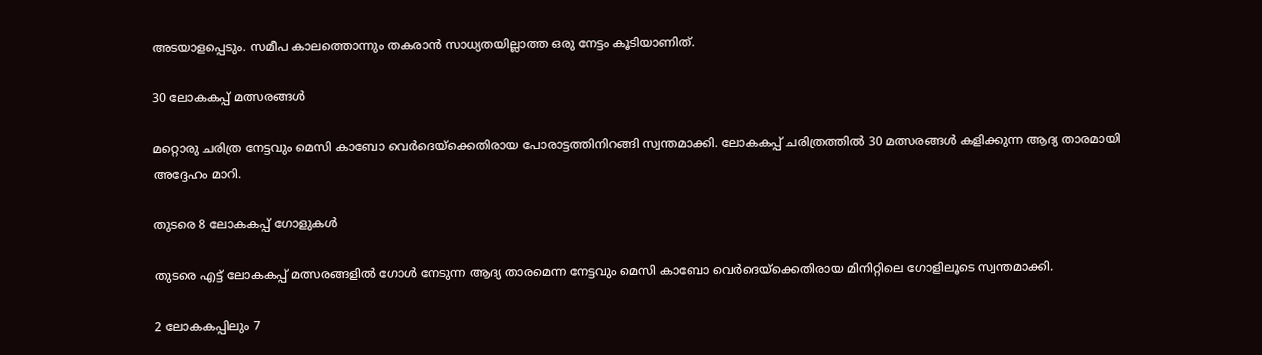അടയാളപ്പെടും. സമീപ കാലത്തൊന്നും തകരാന്‍ സാധ്യതയില്ലാത്ത ഒരു നേട്ടം കൂടിയാണിത്.

30 ലോകകപ്പ് മത്സരങ്ങള്‍

മറ്റൊരു ചരിത്ര നേട്ടവും മെസി കാബോ വെര്‍ദെയ്‌ക്കെതിരായ പോരാട്ടത്തിനിറങ്ങി സ്വന്തമാക്കി. ലോകകപ്പ് ചരിത്രത്തില്‍ 30 മത്സരങ്ങള്‍ കളിക്കുന്ന ആദ്യ താരമായി അദ്ദേഹം മാറി.

തുടരെ 8 ലോകകപ്പ് ഗോളുകള്‍

തുടരെ എട്ട് ലോകകപ്പ് മത്സരങ്ങളില്‍ ഗോള്‍ നേടുന്ന ആദ്യ താരമെന്ന നേട്ടവും മെസി കാബോ വെര്‍ദെയ്‌ക്കെതിരായ മിനിറ്റിലെ ഗോളിലൂടെ സ്വന്തമാക്കി.

2 ലോകകപ്പിലും 7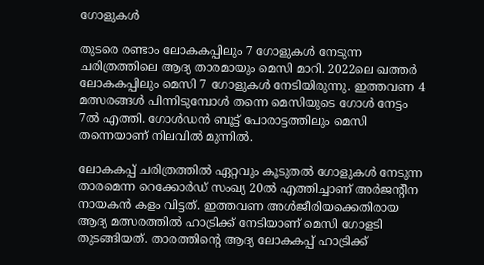ഗോളുകള്‍

തുടരെ രണ്ടാം ലോകകപ്പിലും 7 ഗോളുകള്‍ നേടുന്ന ചരിത്രത്തിലെ ആദ്യ താരമായും മെസി മാറി. 2022ലെ ഖത്തര്‍ ലോകകപ്പിലും മെസി 7 ഗോളുകള്‍ നേടിയിരുന്നു. ഇത്തവണ 4 മത്സരങ്ങള്‍ പിന്നിടുമ്പോള്‍ തന്നെ മെസിയുടെ ഗോള്‍ നേട്ടം 7ല്‍ എത്തി. ഗോള്‍ഡന്‍ ബൂട്ട് പോരാട്ടത്തിലും മെസി തന്നെയാണ് നിലവില്‍ മുന്നില്‍.

ലോകകപ്പ് ചരിത്രത്തില്‍ ഏറ്റവും കൂടുതല്‍ ഗോളുകള്‍ നേടുന്ന താരമെന്ന റെക്കോര്‍ഡ് സംഖ്യ 20ല്‍ എത്തിച്ചാണ് അര്‍ജന്റീന നായകന്‍ കളം വിട്ടത്. ഇത്തവണ അള്‍ജീരിയക്കെതിരായ ആദ്യ മത്സരത്തില്‍ ഹാട്രിക്ക് നേടിയാണ് മെസി ഗോളടി തുടങ്ങിയത്. താരത്തിന്റെ ആദ്യ ലോകകപ്പ് ഹാട്രിക്ക്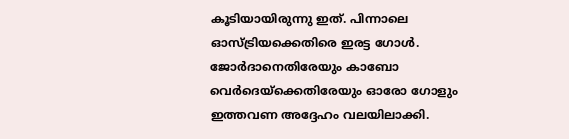കൂടിയായിരുന്നു ഇത്. പിന്നാലെ ഓസ്ട്രിയക്കെതിരെ ഇരട്ട ഗോള്‍. ജോര്‍ദാനെതിരേയും കാബോ വെര്‍ദെയ്‌ക്കെതിരേയും ഓരോ ഗോളും ഇത്തവണ അദ്ദേഹം വലയിലാക്കി.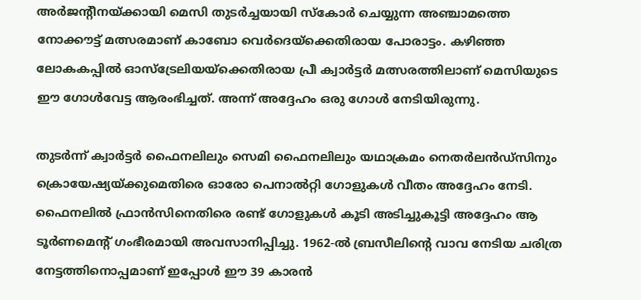അര്‍ജന്റീനയ്ക്കായി മെസി തുടര്‍ച്ചയായി സ്‌കോര്‍ ചെയ്യുന്ന അഞ്ചാമത്തെ നോക്കൗട്ട് മത്സരമാണ് കാബോ വെര്‍ദെയ്‌ക്കെതിരായ പോരാട്ടം. കഴിഞ്ഞ ലോകകപ്പില്‍ ഓസ്‌ട്രേലിയയ്‌ക്കെതിരായ പ്രീ ക്വാര്‍ട്ടര്‍ മത്സരത്തിലാണ് മെസിയുടെ ഈ ഗോള്‍വേട്ട ആരംഭിച്ചത്. അന്ന് അദ്ദേഹം ഒരു ഗോള്‍ നേടിയിരുന്നു.

തുടര്‍ന്ന് ക്വാര്‍ട്ടര്‍ ഫൈനലിലും സെമി ഫൈനലിലും യഥാക്രമം നെതര്‍ലന്‍ഡ്‌സിനും ക്രൊയേഷ്യയ്ക്കുമെതിരെ ഓരോ പെനാല്‍റ്റി ഗോളുകള്‍ വീതം അദ്ദേഹം നേടി. ഫൈനലില്‍ ഫ്രാന്‍സിനെതിരെ രണ്ട് ഗോളുകള്‍ കൂടി അടിച്ചുകൂട്ടി അദ്ദേഹം ആ ടൂര്‍ണമെന്റ് ഗംഭീരമായി അവസാനിപ്പിച്ചു. 1962-ല്‍ ബ്രസീലിന്റെ വാവ നേടിയ ചരിത്ര നേട്ടത്തിനൊപ്പമാണ് ഇപ്പോള്‍ ഈ 39 കാരന്‍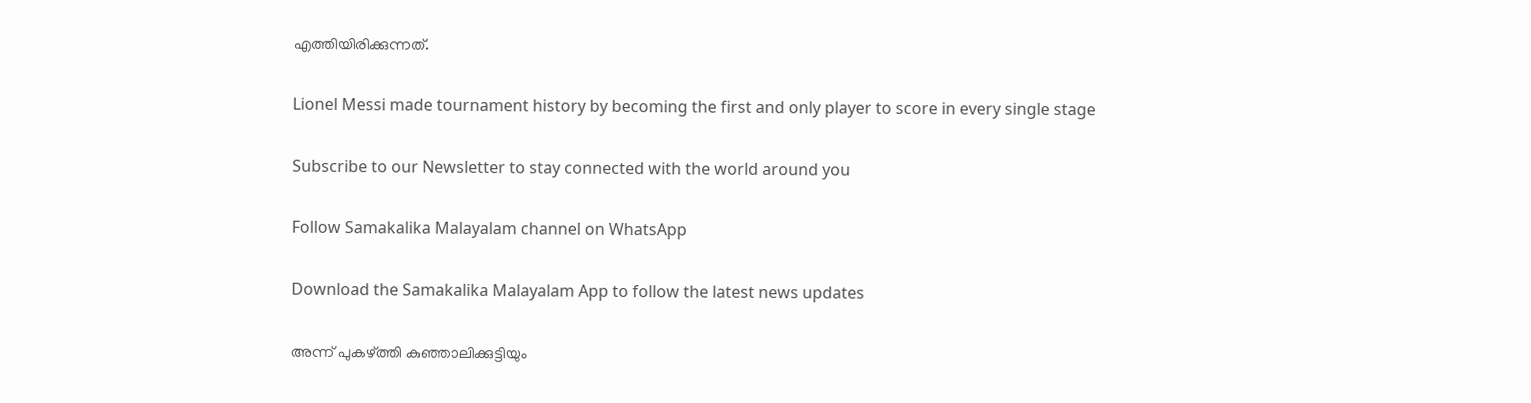എത്തിയിരിക്കുന്നത്.

Lionel Messi made tournament history by becoming the first and only player to score in every single stage

Subscribe to our Newsletter to stay connected with the world around you

Follow Samakalika Malayalam channel on WhatsApp

Download the Samakalika Malayalam App to follow the latest news updates

അന്ന് പുകഴ്ത്തി കുഞ്ഞാലിക്കുട്ടിയും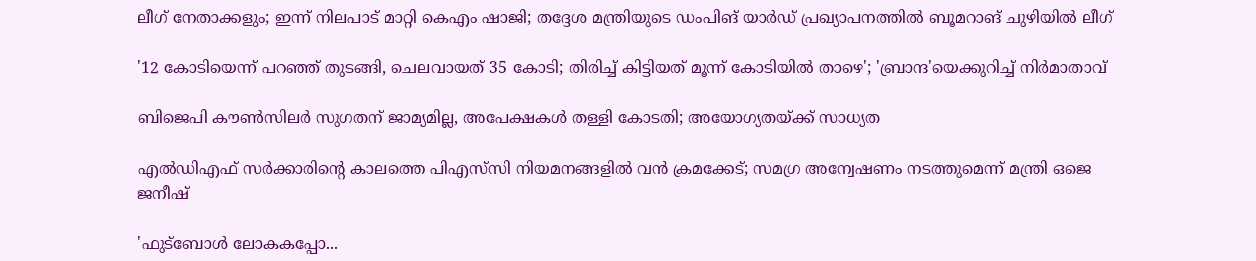ലീഗ് നേതാക്കളും; ഇന്ന് നിലപാട് മാറ്റി കെഎം ഷാജി; തദ്ദേശ മന്ത്രിയുടെ ഡംപിങ് യാർഡ് പ്രഖ്യാപനത്തിൽ ബൂമറാങ് ചുഴിയിൽ ലീഗ്

'12 കോടിയെന്ന് പറഞ്ഞ് തുടങ്ങി, ചെലവായത് 35 കോടി; തിരിച്ച് കിട്ടിയത് മൂന്ന് കോടിയില്‍ താഴെ'; 'ബ്രാന്ദ'യെക്കുറിച്ച് നിര്‍മാതാവ്

ബിജെപി കൗണ്‍സിലര്‍ സുഗതന് ജാമ്യമില്ല, അപേക്ഷകള്‍ തള്ളി കോടതി; അയോഗ്യതയ്ക്ക് സാധ്യത

എൽഡിഎഫ് സർക്കാരിന്റെ കാലത്തെ പിഎസ്‌സി നിയമനങ്ങളിൽ വൻ ക്രമക്കേട്; സമഗ്ര അന്വേഷണം നടത്തുമെന്ന് മന്ത്രി ഒജെ ജനീഷ്

'ഫുട്ബോൾ ലോകകപ്പോ...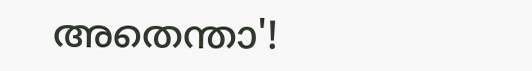അതെന്താ'!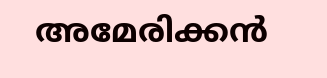അമേരിക്കൻ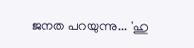ജനത പറയുന്നു... 'ഹു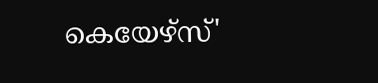കെയേഴ്സ്'